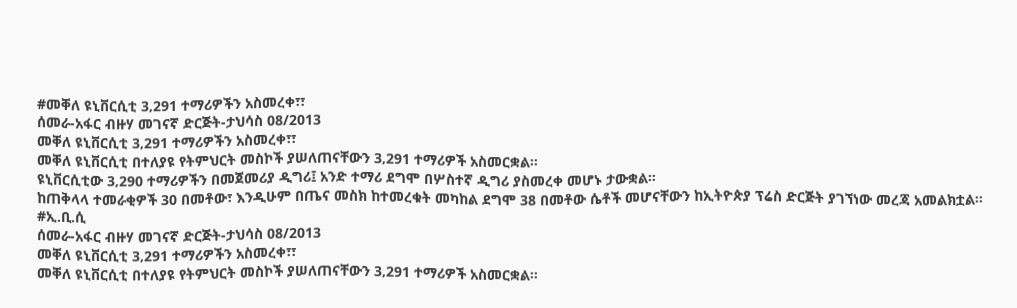#መቐለ ዩኒቨርሲቲ 3‚291 ተማሪዎችን አስመረቀ፣፣
ሰመራ-አፋር ብዙሃ መገናኛ ድርጅት-ታህሳስ 08/2013
መቐለ ዩኒቨርሲቲ 3‚291 ተማሪዎችን አስመረቀ፣፣
መቐለ ዩኒቨርሲቲ በተለያዩ የትምህርት መስኮች ያሠለጠናቸውን 3‚291 ተማሪዎች አስመርቋል።
ዩኒቨርሲቲው 3‚290 ተማሪዎችን በመጀመሪያ ዲግሪ፤ አንድ ተማሪ ደግሞ በሦስተኛ ዲግሪ ያስመረቀ መሆኑ ታውቋል።
ከጠቅላላ ተመራቂዎች 30 በመቶው፣ እንዲሁም በጤና መስክ ከተመረቁት መካከል ደግሞ 38 በመቶው ሴቶች መሆናቸውን ከኢትዮጵያ ፕሬስ ድርጅት ያገኘነው መረጃ አመልክቷል።
#ኢ.ቢ.ሲ
ሰመራ-አፋር ብዙሃ መገናኛ ድርጅት-ታህሳስ 08/2013
መቐለ ዩኒቨርሲቲ 3‚291 ተማሪዎችን አስመረቀ፣፣
መቐለ ዩኒቨርሲቲ በተለያዩ የትምህርት መስኮች ያሠለጠናቸውን 3‚291 ተማሪዎች አስመርቋል።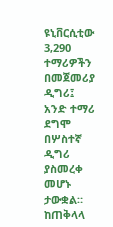ዩኒቨርሲቲው 3‚290 ተማሪዎችን በመጀመሪያ ዲግሪ፤ አንድ ተማሪ ደግሞ በሦስተኛ ዲግሪ ያስመረቀ መሆኑ ታውቋል።
ከጠቅላላ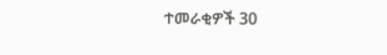ተመራቂዎች 30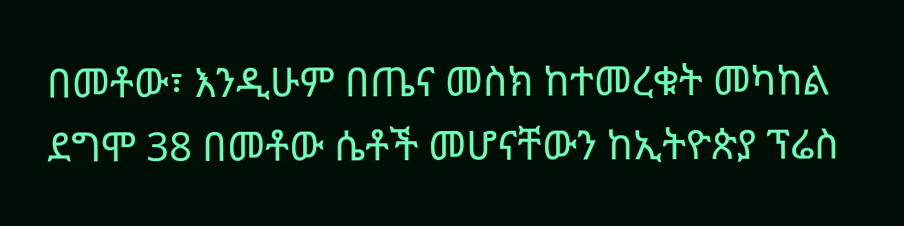በመቶው፣ እንዲሁም በጤና መስክ ከተመረቁት መካከል ደግሞ 38 በመቶው ሴቶች መሆናቸውን ከኢትዮጵያ ፕሬስ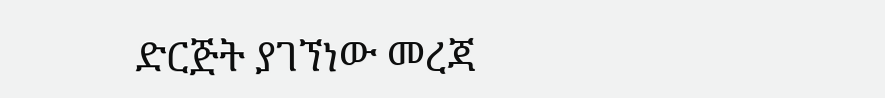ድርጅት ያገኘነው መረጃ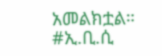አመልክቷል።
#ኢ.ቢ.ሲ